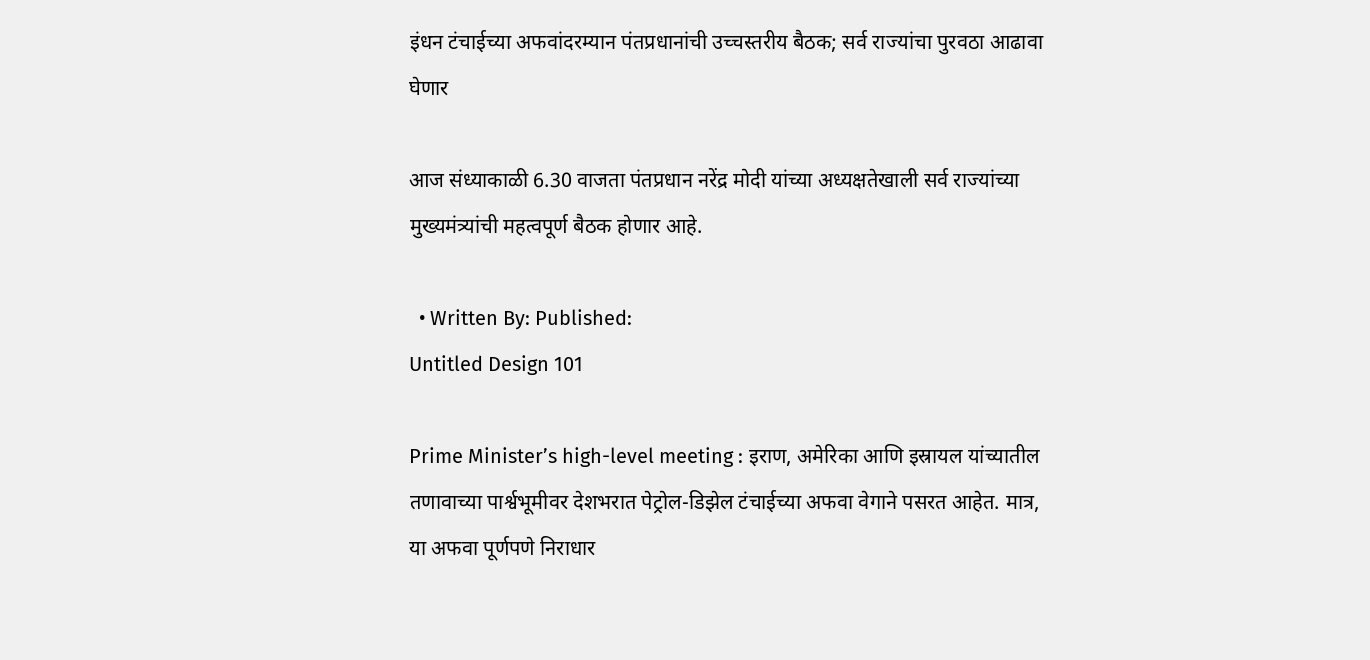इंधन टंचाईच्या अफवांदरम्यान पंतप्रधानांची उच्चस्तरीय बैठक; सर्व राज्यांचा पुरवठा आढावा घेणार

आज संध्याकाळी 6.30 वाजता पंतप्रधान नरेंद्र मोदी यांच्या अध्यक्षतेखाली सर्व राज्यांच्या मुख्यमंत्र्यांची महत्वपूर्ण बैठक होणार आहे.

  • Written By: Published:
Untitled Design 101

Prime Minister’s high-level meeting : इराण, अमेरिका आणि इस्रायल यांच्यातील तणावाच्या पार्श्वभूमीवर देशभरात पेट्रोल-डिझेल टंचाईच्या अफवा वेगाने पसरत आहेत. मात्र, या अफवा पूर्णपणे निराधार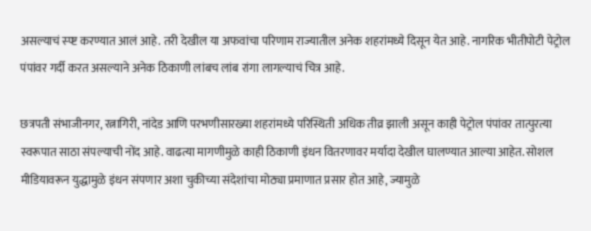असल्याचं स्प्ष्ट करण्यात आलं आहे. तरी देखील या अफवांचा परिणाम राज्यातील अनेक शहरांमध्ये दिसून येत आहे. नागरिक भीतीपोटी पेट्रोल पंपांवर गर्दी करत असल्याने अनेक ठिकाणी लांबच लांब रांगा लागल्याचं चित्र आहे.

छत्रपती संभाजीनगर, रत्नागिरी, नांदेड आणि परभणीसारख्या शहरांमध्ये परिस्थिती अधिक तीव्र झाली असून काही पेट्रोल पंपांवर तात्पुरत्या स्वरूपात साठा संपल्याची नोंद आहे. वाढत्या मागणीमुळे काही ठिकाणी इंधन वितरणावर मर्यादा देखील घालण्यात आल्या आहेत. सोशल मीडियावरून युद्धामुळे इंधन संपणार अशा चुकीच्या संदेशांचा मोठ्या प्रमाणात प्रसार होत आहे, ज्यामुळे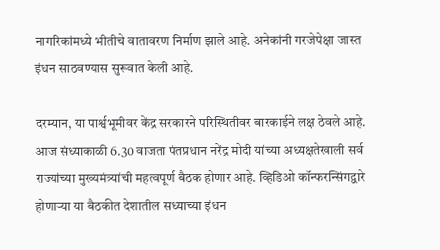नागरिकांमध्ये भीतीचे वातावरण निर्माण झाले आहे. अनेकांनी गरजेपेक्षा जास्त इंधन साठवण्यास सुरूवात केली आहे.

दरम्यान, या पार्श्वभूमीवर केंद्र सरकारने परिस्थितीवर बारकाईने लक्ष ठेवले आहे. आज संध्याकाळी 6.30 वाजता पंतप्रधान नरेंद्र मोदी यांच्या अध्यक्षतेखाली सर्व राज्यांच्या मुख्यमंत्र्यांची महत्वपूर्ण बैठक होणार आहे. व्हिडिओ कॉन्फरन्सिंगद्वारे होणाऱ्या या बैठकीत देशातील सध्याच्या इंधन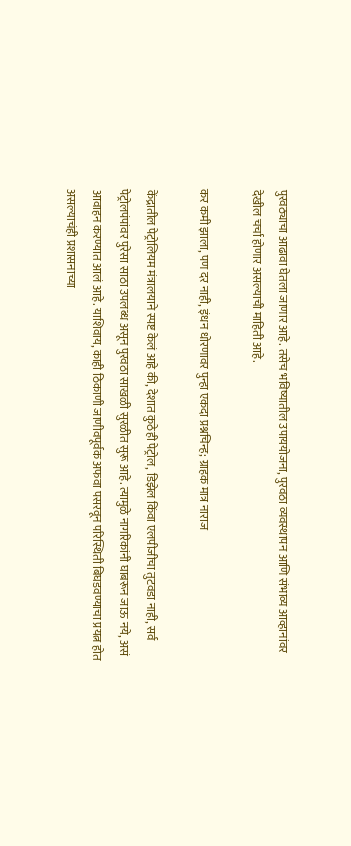पुरवठ्याचा आढावा घेतला जाणार आहे. तसेच भविष्यातील उपाययोजना, पुरवठा व्यवस्थापन आणि संभाव्य आव्हानांवर देखील चर्चा होणार असल्याची माहिती आहे.

कर कमी झाला, पण दर नाही, इंधन धोरणावर पुन्हा एकदा प्रश्नचिन्ह; ग्राहक मात्र नाराज

केंद्रातील पेट्रोलियम मंत्रालयाने स्पष्ट केलं आहे की, देशात कुठेही पेट्रोल, डिझेल किंवा एलपीजीचा तुटवडा नाही, सर्व पेट्रोलपंपांवर पुरेसा साठा उपलब्ध असून पुरवठा साखळी सुरळीत सुरू आहे. त्यामुळे नागरिकांनी घाबरून जाऊ नये, असं आवाहन करण्यात आलं आहे. याशिवाय, काही ठिकाणी जाणीवपूर्वक अफवा पसरवून परिस्थिती बिघडवण्याचा प्रयत्न होत असल्याचंही प्रशासनाच्या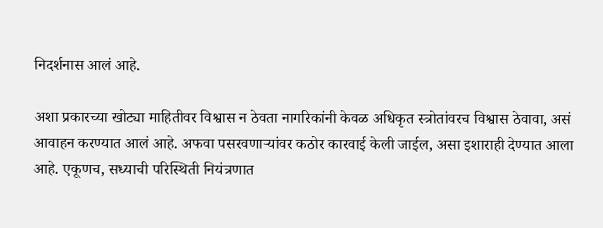निदर्शनास आलं आहे.

अशा प्रकारच्या खोट्या माहितीवर विश्वास न ठेवता नागरिकांनी केवळ अधिकृत स्त्रोतांवरच विश्वास ठेवावा, असं आवाहन करण्यात आलं आहे. अफवा पसरवणाऱ्यांवर कठोर कारवाई केली जाईल, असा इशाराही देण्यात आला आहे. एकूणच, सध्याची परिस्थिती नियंत्रणात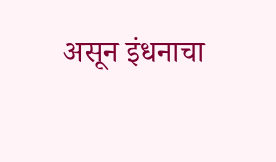असून इंधनाचा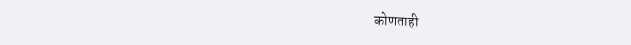कोणताही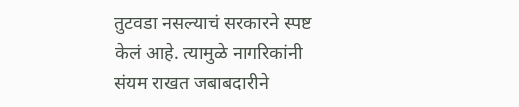तुटवडा नसल्याचं सरकारने स्पष्ट केलं आहे. त्यामुळे नागरिकांनी संयम राखत जबाबदारीने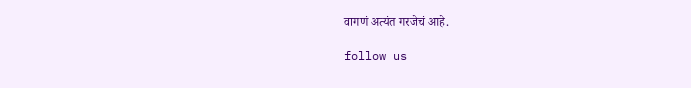वागणं अत्यंत गरजेचं आहे.

follow us